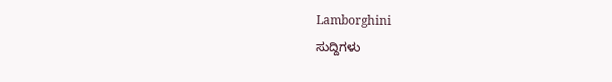Lamborghini
ಸುದ್ದಿಗಳು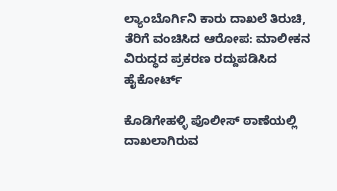ಲ್ಯಾಂಬೊರ್ಗಿನಿ ಕಾರು ದಾಖಲೆ ತಿರುಚಿ, ತೆರಿಗೆ ವಂಚಿಸಿದ ಆರೋಪ: ಮಾಲೀಕನ ವಿರುದ್ಧದ ಪ್ರಕರಣ ರದ್ದುಪಡಿಸಿದ ಹೈಕೋರ್ಟ್‌

ಕೊಡಿಗೇಹಳ್ಳಿ ಪೊಲೀಸ್‌ ಠಾಣೆಯಲ್ಲಿ ದಾಖಲಾಗಿರುವ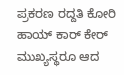ಪ್ರಕರಣ ರದ್ದತಿ ಕೋರಿ ಹಾಯ್‌ ಕಾರ್‌ ಕೇರ್‌ ಮುಖ್ಯಸ್ಥರೂ ಆದ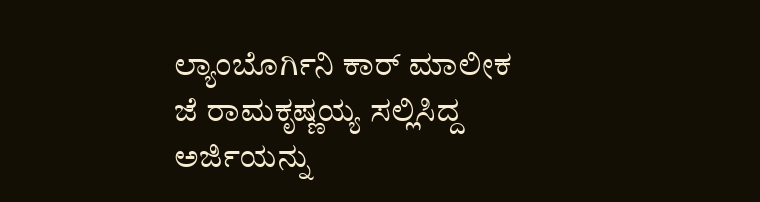ಲ್ಯಾಂಬೊರ್ಗಿನಿ ಕಾರ್‌ ಮಾಲೀಕ ಜೆ ರಾಮಕೃಷ್ಣಯ್ಯ ಸಲ್ಲಿಸಿದ್ದ ಅರ್ಜಿಯನ್ನು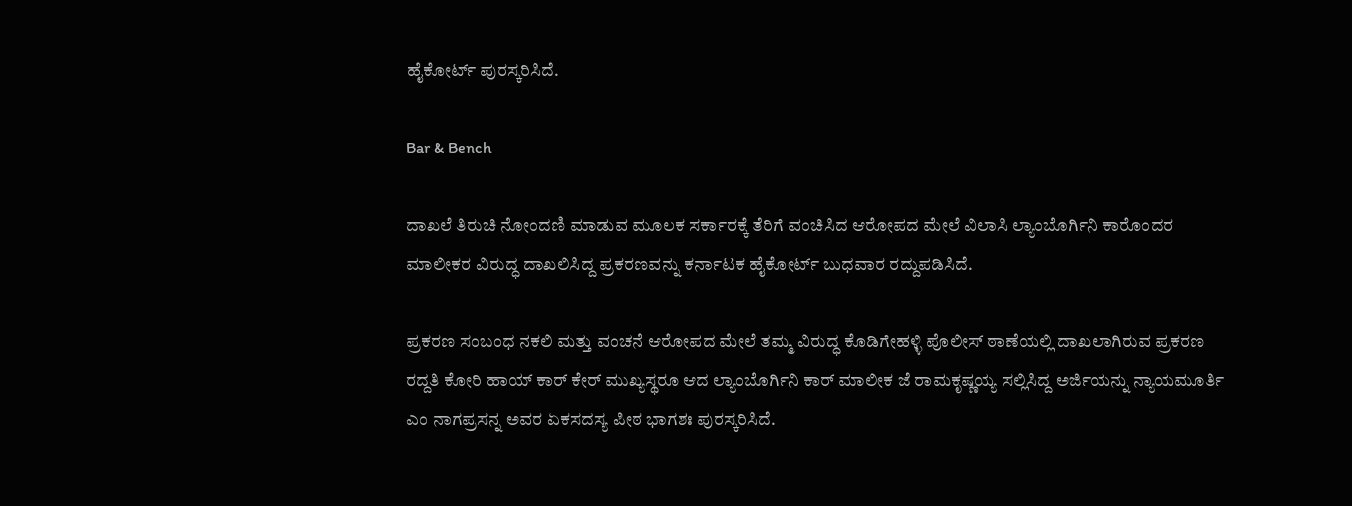ಹೈಕೋರ್ಟ್‌ ಪುರಸ್ಕರಿಸಿದೆ.

Bar & Bench

ದಾಖಲೆ ತಿರುಚಿ ನೋಂದಣಿ ಮಾಡುವ ಮೂಲಕ ಸರ್ಕಾರಕ್ಕೆ ತೆರಿಗೆ ವಂಚಿಸಿದ ಆರೋಪದ ಮೇಲೆ ವಿಲಾಸಿ ಲ್ಯಾಂಬೊರ್ಗಿನಿ ಕಾರೊಂದರ ಮಾಲೀಕರ ವಿರುದ್ಧ ದಾಖಲಿಸಿದ್ದ ಪ್ರಕರಣವನ್ನು ಕರ್ನಾಟಕ ಹೈಕೋರ್ಟ್‌ ಬುಧವಾರ ರದ್ದುಪಡಿಸಿದೆ.

ಪ್ರಕರಣ ಸಂಬಂಧ ನಕಲಿ ಮತ್ತು ವಂಚನೆ ಆರೋಪದ ಮೇಲೆ ತಮ್ಮ ವಿರುದ್ಧ ಕೊಡಿಗೇಹಳ್ಳಿ ಪೊಲೀಸ್‌ ಠಾಣೆಯಲ್ಲಿ ದಾಖಲಾಗಿರುವ ಪ್ರಕರಣ ರದ್ದತಿ ಕೋರಿ ಹಾಯ್‌ ಕಾರ್‌ ಕೇರ್‌ ಮುಖ್ಯಸ್ಥರೂ ಆದ ಲ್ಯಾಂಬೊರ್ಗಿನಿ ಕಾರ್‌ ಮಾಲೀಕ ಜೆ ರಾಮಕೃಷ್ಣಯ್ಯ ಸಲ್ಲಿಸಿದ್ದ ಅರ್ಜಿಯನ್ನು ನ್ಯಾಯಮೂರ್ತಿ ಎಂ ನಾಗಪ್ರಸನ್ನ ಅವರ ಏಕಸದಸ್ಯ ಪೀಠ ಭಾಗಶಃ ಪುರಸ್ಕರಿಸಿದೆ.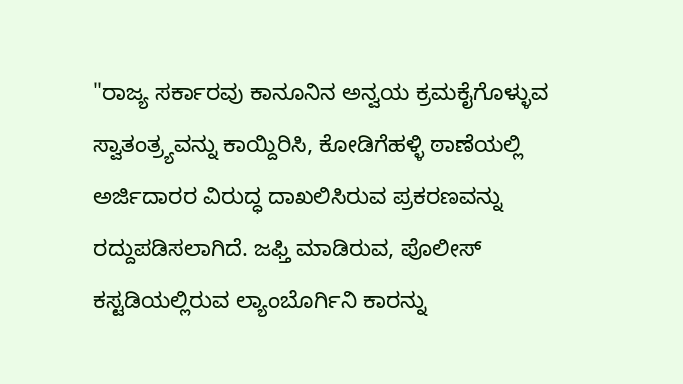"ರಾಜ್ಯ ಸರ್ಕಾರವು ಕಾನೂನಿನ ಅನ್ವಯ ಕ್ರಮಕೈಗೊಳ್ಳುವ ಸ್ವಾತಂತ್ರ್ಯವನ್ನು ಕಾಯ್ದಿರಿಸಿ, ಕೋಡಿಗೆಹಳ್ಳಿ ಠಾಣೆಯಲ್ಲಿ ಅರ್ಜಿದಾರರ ವಿರುದ್ಧ ದಾಖಲಿಸಿರುವ ಪ್ರಕರಣವನ್ನು ರದ್ದುಪಡಿಸಲಾಗಿದೆ. ಜಫ್ತಿ ಮಾಡಿರುವ, ಪೊಲೀಸ್‌ ಕಸ್ಟಡಿಯಲ್ಲಿರುವ ಲ್ಯಾಂಬೊರ್ಗಿನಿ ಕಾರನ್ನು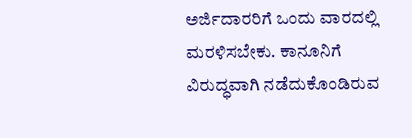ಅರ್ಜಿದಾರರಿಗೆ ಒಂದು ವಾರದಲ್ಲಿ ಮರಳಿಸಬೇಕು. ಕಾನೂನಿಗೆ ವಿರುದ್ಧವಾಗಿ ನಡೆದುಕೊಂಡಿರುವ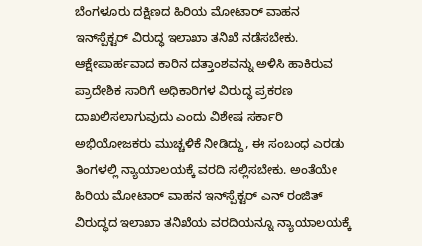ಬೆಂಗಳೂರು ದಕ್ಷಿಣದ ಹಿರಿಯ ಮೋಟಾರ್‌ ವಾಹನ ಇನ್‌ಸ್ಪೆಕ್ಟರ್‌ ವಿರುದ್ಧ ಇಲಾಖಾ ತನಿಖೆ ನಡೆಸಬೇಕು. ಆಕ್ಷೇಪಾರ್ಹವಾದ ಕಾರಿನ ದತ್ತಾಂಶವನ್ನು ಅಳಿಸಿ ಹಾಕಿರುವ ಪ್ರಾದೇಶಿಕ ಸಾರಿಗೆ ಅಧಿಕಾರಿಗಳ ವಿರುದ್ಧ ಪ್ರಕರಣ ದಾಖಲಿಸಲಾಗುವುದು ಎಂದು ವಿಶೇಷ ಸರ್ಕಾರಿ ಅಭಿಯೋಜಕರು ಮುಚ್ಚಳಿಕೆ ನೀಡಿದ್ದು, ಈ ಸಂಬಂಧ ಎರಡು ತಿಂಗಳಲ್ಲಿ ನ್ಯಾಯಾಲಯಕ್ಕೆ ವರದಿ ಸಲ್ಲಿಸಬೇಕು. ಅಂತೆಯೇ ಹಿರಿಯ ಮೋಟಾರ್‌ ವಾಹನ ಇನ್‌ಸ್ಪೆಕ್ಟರ್‌ ಎನ್‌ ರಂಜಿತ್‌ ವಿರುದ್ಧದ ಇಲಾಖಾ ತನಿಖೆಯ ವರದಿಯನ್ನೂ ನ್ಯಾಯಾಲಯಕ್ಕೆ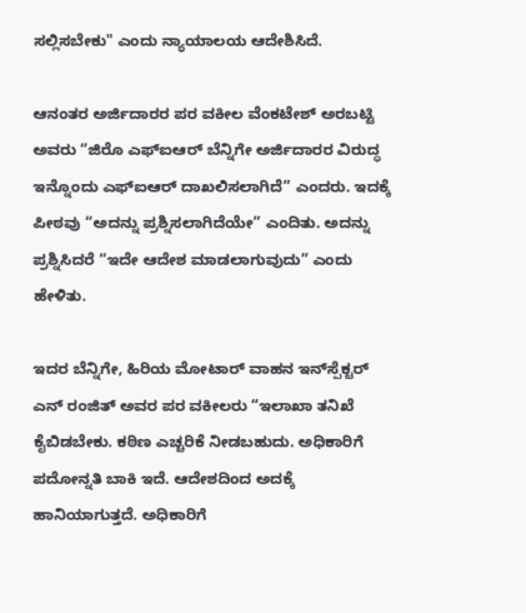ಸಲ್ಲಿಸಬೇಕು" ಎಂದು ನ್ಯಾಯಾಲಯ ಆದೇಶಿಸಿದೆ.

ಆನಂತರ ಅರ್ಜಿದಾರರ ಪರ ವಕೀಲ ವೆಂಕಟೇಶ್‌ ಅರಬಟ್ಟಿ ಅವರು “ಜಿರೊ ಎಫ್‌ಐಆರ್ ಬೆನ್ನಿಗೇ ಅರ್ಜಿದಾರರ ವಿರುದ್ಧ ಇನ್ನೊಂದು ಎಫ್‌ಐಆರ್‌ ದಾಖಲಿಸಲಾಗಿದೆ” ಎಂದರು. ಇದಕ್ಕೆ ಪೀಠವು “ಅದನ್ನು ಪ್ರಶ್ನಿಸಲಾಗಿದೆಯೇ” ಎಂದಿತು. ಅದನ್ನು ಪ್ರಶ್ನಿಸಿದರೆ “ಇದೇ ಆದೇಶ ಮಾಡಲಾಗುವುದು” ಎಂದು ಹೇಳಿತು.

ಇದರ ಬೆನ್ನಿಗೇ, ಹಿರಿಯ ಮೋಟಾರ್‌ ವಾಹನ ಇನ್‌ಸ್ಪೆಕ್ಟರ್‌ ಎನ್‌ ರಂಜಿತ್‌ ಅವರ ಪರ ವಕೀಲರು “ಇಲಾಖಾ ತನಿಖೆ ಕೈಬಿಡಬೇಕು. ಕಠಿಣ ಎಚ್ಚರಿಕೆ ನೀಡಬಹುದು. ಅಧಿಕಾರಿಗೆ ಪದೋನ್ನತಿ ಬಾಕಿ ಇದೆ. ಆದೇಶದಿಂದ ಅದಕ್ಕೆ ಹಾನಿಯಾಗುತ್ತದೆ. ಅಧಿಕಾರಿಗೆ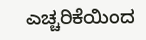ಎಚ್ಚರಿಕೆಯಿಂದ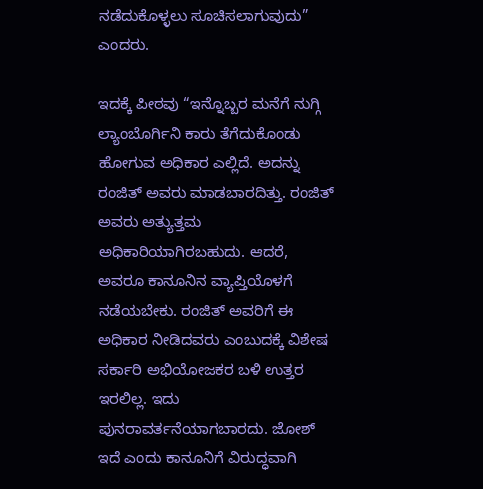ನಡೆದುಕೊಳ್ಳಲು ಸೂಚಿಸಲಾಗುವುದು” ಎಂದರು.

ಇದಕ್ಕೆ ಪೀಠವು “ಇನ್ನೊಬ್ಬರ ಮನೆಗೆ ನುಗ್ಗಿ ಲ್ಯಾಂಬೊರ್ಗಿನಿ ಕಾರು ತೆಗೆದುಕೊಂಡು ಹೋಗುವ ಅಧಿಕಾರ ಎಲ್ಲಿದೆ. ಅದನ್ನು ರಂಜಿತ್‌ ಅವರು ಮಾಡಬಾರದಿತ್ತು. ರಂಜಿತ್‌ ಅವರು ಅತ್ಯುತ್ತಮ ಅಧಿಕಾರಿಯಾಗಿರಬಹುದು. ಆದರೆ, ಅವರೂ ಕಾನೂನಿನ ವ್ಯಾಪ್ತಿಯೊಳಗೆ ನಡೆಯಬೇಕು. ರಂಜಿತ್‌ ಅವರಿಗೆ ಈ ಅಧಿಕಾರ ನೀಡಿದವರು ಎಂಬುದಕ್ಕೆ ವಿಶೇಷ ಸರ್ಕಾರಿ ಅಭಿಯೋಜಕರ ಬಳಿ ಉತ್ತರ ಇರಲಿಲ್ಲ. ಇದು ಪುನರಾವರ್ತನೆಯಾಗಬಾರದು. ಜೋಶ್‌ ಇದೆ ಎಂದು ಕಾನೂನಿಗೆ ವಿರುದ್ಧವಾಗಿ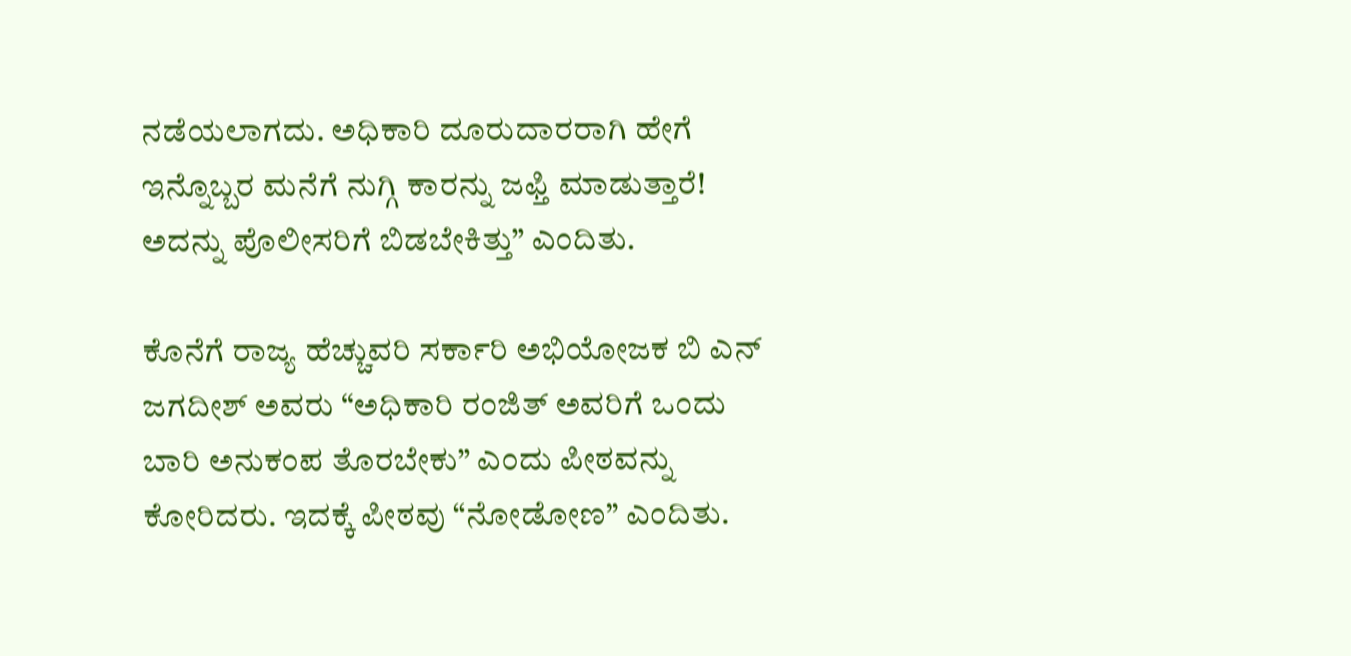ನಡೆಯಲಾಗದು. ಅಧಿಕಾರಿ ದೂರುದಾರರಾಗಿ ಹೇಗೆ ಇನ್ನೊಬ್ಬರ ಮನೆಗೆ ನುಗ್ಗಿ ಕಾರನ್ನು ಜಫ್ತಿ ಮಾಡುತ್ತಾರೆ! ಅದನ್ನು ಪೊಲೀಸರಿಗೆ ಬಿಡಬೇಕಿತ್ತು” ಎಂದಿತು.

ಕೊನೆಗೆ ರಾಜ್ಯ ಹೆಚ್ಚುವರಿ ಸರ್ಕಾರಿ ಅಭಿಯೋಜಕ ಬಿ ಎನ್‌ ಜಗದೀಶ್‌ ಅವರು “ಅಧಿಕಾರಿ ರಂಜಿತ್‌ ಅವರಿಗೆ ಒಂದು ಬಾರಿ ಅನುಕಂಪ ತೊರಬೇಕು” ಎಂದು ಪೀಠವನ್ನು ಕೋರಿದರು. ಇದಕ್ಕೆ ಪೀಠವು “ನೋಡೋಣ” ಎಂದಿತು.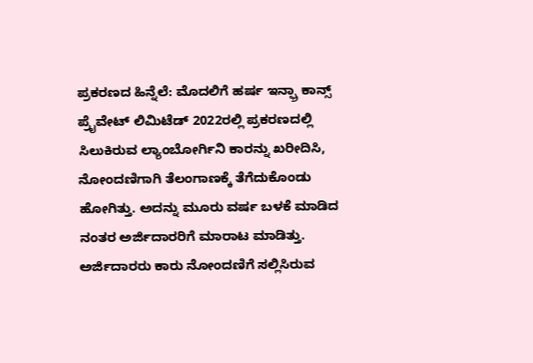ಪ್ರಕರಣದ ಹಿನ್ನೆಲೆ: ಮೊದಲಿಗೆ ಹರ್ಷ ಇನ್ಫ್ರಾ ಕಾನ್ಸ್‌ ಪ್ರೈವೇಟ್‌ ಲಿಮಿಟೆಡ್‌ 2022ರಲ್ಲಿ ಪ್ರಕರಣದಲ್ಲಿ ಸಿಲುಕಿರುವ ಲ್ಯಾಂಬೋರ್ಗಿನಿ ಕಾರನ್ನು ಖರೀದಿಸಿ, ನೋಂದಣಿಗಾಗಿ ತೆಲಂಗಾಣಕ್ಕೆ ತೆಗೆದುಕೊಂಡು ಹೋಗಿತ್ತು. ಅದನ್ನು ಮೂರು ವರ್ಷ ಬಳಕೆ ಮಾಡಿದ ನಂತರ ಅರ್ಜಿದಾರರಿಗೆ ಮಾರಾಟ ಮಾಡಿತ್ತು. ಅರ್ಜಿದಾರರು ಕಾರು ನೋಂದಣಿಗೆ ಸಲ್ಲಿಸಿರುವ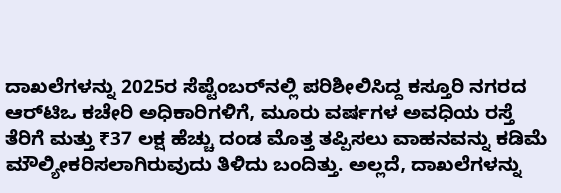ದಾಖಲೆಗಳನ್ನು 2025ರ ಸೆಪ್ಟೆಂಬರ್‌ನಲ್ಲಿ ಪರಿಶೀಲಿಸಿದ್ದ ಕಸ್ತೂರಿ ನಗರದ ಆರ್‌ಟಿಒ ಕಚೇರಿ ಅಧಿಕಾರಿಗಳಿಗೆ, ಮೂರು ವರ್ಷಗಳ ಅವಧಿಯ ರಸ್ತೆ ತೆರಿಗೆ ಮತ್ತು ₹37 ಲಕ್ಷ ಹೆಚ್ಚು ದಂಡ ಮೊತ್ತ ತಪ್ಪಿಸಲು ವಾಹನವನ್ನು ಕಡಿಮೆ ಮೌಲ್ಯೀಕರಿಸಲಾಗಿರುವುದು ತಿಳಿದು ಬಂದಿತ್ತು. ಅಲ್ಲದೆ, ದಾಖಲೆಗಳನ್ನು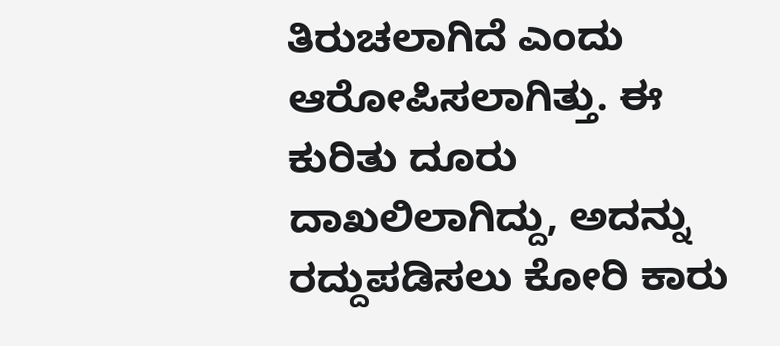ತಿರುಚಲಾಗಿದೆ ಎಂದು ಆರೋಪಿಸಲಾಗಿತ್ತು. ಈ ಕುರಿತು ದೂರು ದಾಖಲಿಲಾಗಿದ್ದು, ಅದನ್ನು ರದ್ದುಪಡಿಸಲು ಕೋರಿ ಕಾರು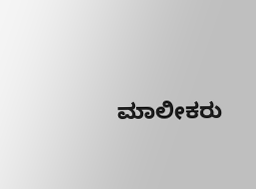ಮಾಲೀಕರು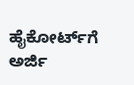ಹೈಕೋರ್ಟ್‌ಗೆ ಅರ್ಜಿ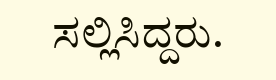ಸಲ್ಲಿಸಿದ್ದರು.